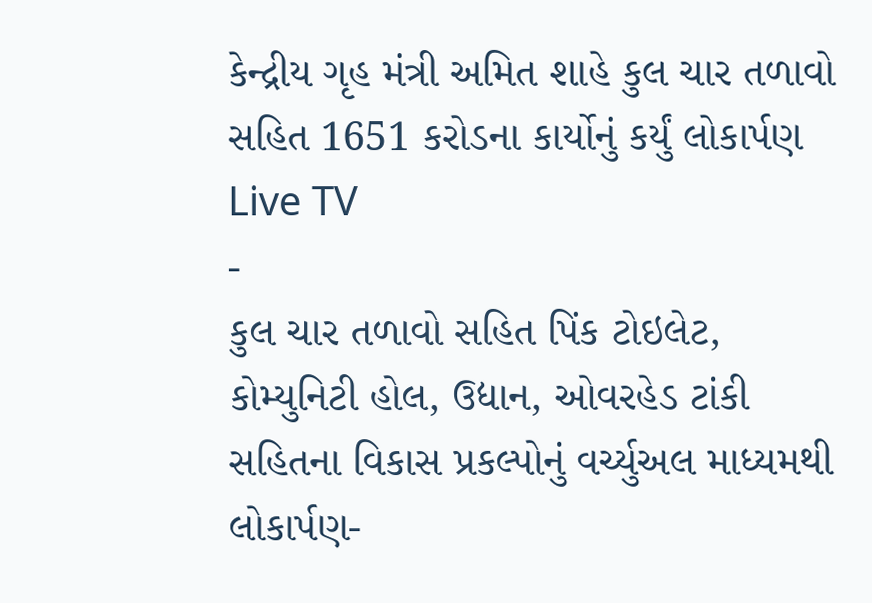કેન્દ્રીય ગૃહ મંત્રી અમિત શાહે કુલ ચાર તળાવો સહિત 1651 કરોડના કાર્યોનું કર્યું લોકાર્પણ
Live TV
-
કુલ ચાર તળાવો સહિત પિંક ટોઇલેટ, કોમ્યુનિટી હોલ, ઉદ્યાન, ઓવરહેડ ટાંકી સહિતના વિકાસ પ્રકલ્પોનું વર્ચ્યુઅલ માધ્યમથી લોકાર્પણ-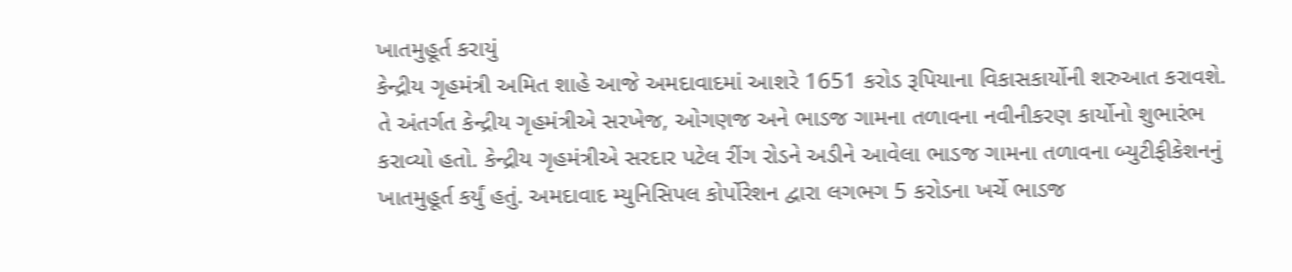ખાતમુહૂર્ત કરાયું
કેન્દ્રીય ગૃહમંત્રી અમિત શાહે આજે અમદાવાદમાં આશરે 1651 કરોડ રૂપિયાના વિકાસકાર્યોની શરુઆત કરાવશે. તે અંતર્ગત કેન્દ્રીય ગૃહમંત્રીએ સરખેજ, ઓગણજ અને ભાડજ ગામના તળાવના નવીનીકરણ કાર્યોનો શુભારંભ કરાવ્યો હતો. કેન્દ્રીય ગૃહમંત્રીએ સરદાર પટેલ રીંગ રોડને અડીને આવેલા ભાડજ ગામના તળાવના બ્યુટીફીકેશનનું ખાતમુહૂર્ત કર્યું હતું. અમદાવાદ મ્યુનિસિપલ કોર્પોરેશન દ્વારા લગભગ 5 કરોડના ખર્ચે ભાડજ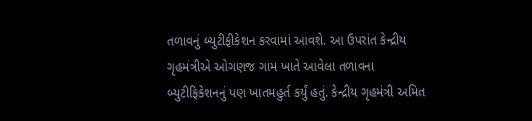તળાવનું બ્યુટીફીકેશન કરવામાં આવશે. આ ઉપરાંત કેન્દ્રીય ગૃહમંત્રીએ ઓગણજ ગામ ખાતે આવેલા તળાવના બ્યુટીફિકેશનનું પણ ખાતમહુર્ત કર્યું હતું. કેન્દ્રીય ગૃહમંત્રી અમિત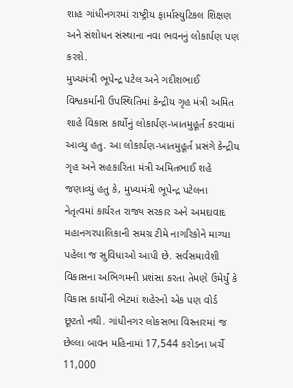શાહ ગાંધીનગરમાં રાષ્ટ્રીય ફાર્માસ્યુટિકલ શિક્ષણ અને સંશોધન સંસ્થાના નવા ભવનનું લોકાર્પણ પણ કરશે.
મુખ્યમંત્રી ભૂપેન્દ્ર પટેલ અને ગદીશભાઈ વિશ્વકર્માની ઉપસ્થિતિમાં કેન્દ્રીય ગૃહ મંત્રી અમિત શાહે વિકાસ કાર્યોનું લોકાર્પણ-ખાતમુહૂર્ત કરવામાં આવ્યુ હતુ. આ લોકાર્પણ-ખાતમુહૂર્ત પ્રસંગે કેન્દ્રીય ગૃહ અને સહકારિતા મંત્રી અમિતભાઈ શહે જણાવ્યું હતુ કે, મુખ્યમંત્રી ભૂપેન્દ્ર પટેલના નેતૃત્વમાં કાર્યરત રાજ્ય સરકાર અને અમદાવાદ મહાનગરપાલિકાની સમગ્ર ટીમે નાગરિકોને માગ્યા પહેલા જ સુવિધાઓ આપી છે. સર્વસમાવેશી વિકાસના અભિગમની પ્રશંસા કરતા તેમણે ઉમેર્યું કે વિકાસ કાર્યોની ભેટમાં શહેરનો એક પણ વોર્ડ છૂટતો નથી. ગાંધીનગર લોકસભા વિસ્તારમાં જ છેલ્લા બાવન મહિનામાં 17,544 કરોડના ખર્ચે 11,000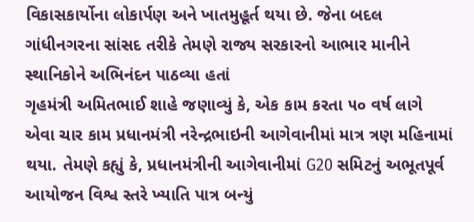વિકાસકાર્યોના લોકાર્પણ અને ખાતમુહૂર્ત થયા છે. જેના બદલ ગાંધીનગરના સાંસદ તરીકે તેમણે રાજ્ય સરકારનો આભાર માનીને સ્થાનિકોને અભિનંદન પાઠવ્યા હતાં
ગૃહમંત્રી અમિતભાઈ શાહે જણાવ્યું કે, એક કામ કરતા ૫૦ વર્ષ લાગે એવા ચાર કામ પ્રધાનમંત્રી નરેન્દ્રભાઇની આગેવાનીમાં માત્ર ત્રણ મહિનામાં થયા. તેમણે કહ્યું કે, પ્રધાનમંત્રીની આગેવાનીમાં G20 સમિટનું અભૂતપૂર્વ આયોજન વિશ્વ સ્તરે ખ્યાતિ પાત્ર બન્યું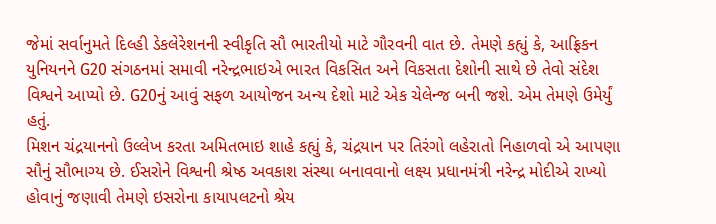જેમાં સર્વાનુમતે દિલ્હી ડેકલેરેશનની સ્વીકૃતિ સૌ ભારતીયો માટે ગૌરવની વાત છે. તેમણે કહ્યું કે, આફ્રિકન યુનિયનને G20 સંગઠનમાં સમાવી નરેન્દ્રભાઇએ ભારત વિકસિત અને વિકસતા દેશોની સાથે છે તેવો સંદેશ વિશ્વને આપ્યો છે. G20નું આવું સફળ આયોજન અન્ય દેશો માટે એક ચેલેન્જ બની જશે. એમ તેમણે ઉમેર્યું હતું.
મિશન ચંદ્રયાનનો ઉલ્લેખ કરતા અમિતભાઇ શાહે કહ્યું કે, ચંદ્રયાન પર તિરંગો લહેરાતો નિહાળવો એ આપણા સૌનું સૌભાગ્ય છે. ઈસરોને વિશ્વની શ્રેષ્ઠ અવકાશ સંસ્થા બનાવવાનો લક્ષ્ય પ્રધાનમંત્રી નરેન્દ્ર મોદીએ રાખ્યો હોવાનું જણાવી તેમણે ઇસરોના કાયાપલટનો શ્રેય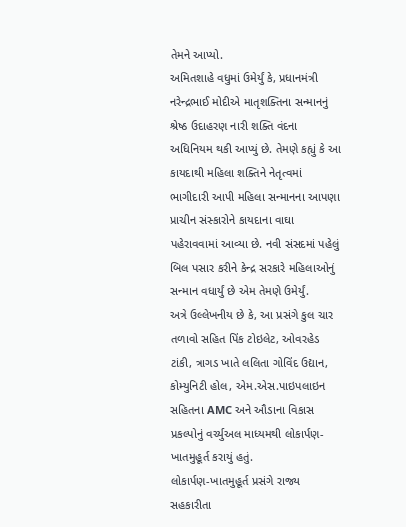તેમને આપ્યો.
અમિતશાહે વધુમાં ઉમેર્યું કે, પ્રધાનમંત્રી નરેન્દ્રભાઈ મોદીએ માતૃશક્તિના સન્માનનું શ્રેષ્ઠ ઉદાહરણ નારી શક્તિ વંદના અધિનિયમ થકી આપ્યું છે. તેમણે કહ્યું કે આ કાયદાથી મહિલા શક્તિને નેતૃત્વમાં ભાગીદારી આપી મહિલા સન્માનના આપણા પ્રાચીન સંસ્કારોને કાયદાના વાઘા પહેરાવવામાં આવ્યા છે. નવી સંસદમાં પહેલું બિલ પસાર કરીને કેન્દ્ર સરકારે મહિલાઓનું સન્માન વધાર્યું છે એમ તેમણે ઉમેર્યું.
અત્રે ઉલ્લેખનીય છે કે, આ પ્રસંગે કુલ ચાર તળાવો સહિત પિંક ટોઇલેટ, ઓવરહેડ ટાંકી, ત્રાગડ ખાતે લલિતા ગોવિંદ ઉદ્યાન, કોમ્યુનિટી હોલ, એમ.એસ.પાઇપલાઇન સહિતના AMC અને ઔડાના વિકાસ પ્રકલ્પોનું વર્ચ્યુઅલ માધ્યમથી લોકાર્પણ-ખાતમુહૂર્ત કરાયું હતું.
લોકાર્પણ-ખાતમુહૂર્ત પ્રસંગે રાજ્ય સહકારીતા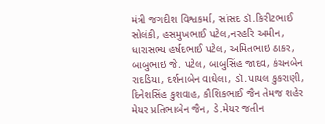મંત્રી જગદીશ વિશ્વકર્મા, સાંસદ ડૉ.કિરીટભાઈ સોલંકી, હસમુખભાઈ પટેલ,નરહરિ અમીન, ધારાસભ્ય હર્ષદભાઈ પટેલ, અમિતભાઇ ઠાકર, બાબુભાઇ જે. પટેલ, બાબુસિંહ જાદવ, કંચનબેન રાદડિયા, દર્શનાબેન વાઘેલા, ડૉ.પાયલ કુકરાણી, દિનેશસિંહ કુશવાહ, કૌશિકભાઈ જૈન તેમજ શહેર મેયર પ્રતિભાબેન જૈન, ડે.મેયર જતીન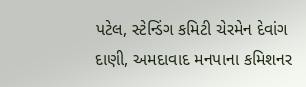પટેલ, સ્ટેન્ડિંગ કમિટી ચેરમેન દેવાંગ દાણી, અમદાવાદ મનપાના કમિશનર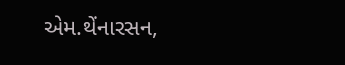એમ.થેંનારસન,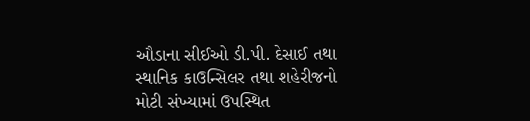ઔડાના સીઈઓ ડી.પી. દેસાઈ તથા સ્થાનિક કાઉન્સિલર તથા શહેરીજનો મોટી સંખ્યામાં ઉપસ્થિત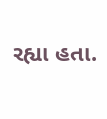રહ્યા હતા.